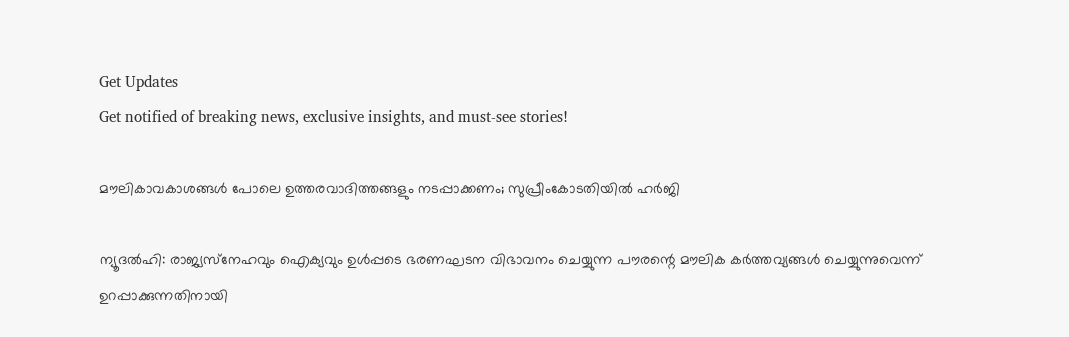Get Updates
Get notified of breaking news, exclusive insights, and must-see stories!

മൗലികാവകാശങ്ങള്‍ പോലെ ഉത്തരവാദിത്തങ്ങളും നടപ്പാക്കണം; സുപ്രീംകോടതിയില്‍ ഹര്‍ജി

ന്യൂദല്‍ഹി: രാജ്യസ്‌നേഹവും ഐക്യവും ഉള്‍പ്പടെ ഭരണഘടന വിഭാവനം ചെയ്യുന്ന പൗരന്റെ മൗലിക കര്‍ത്തവ്യങ്ങള്‍ ചെയ്യുന്നുവെന്ന് ഉറപ്പാക്കുന്നതിനായി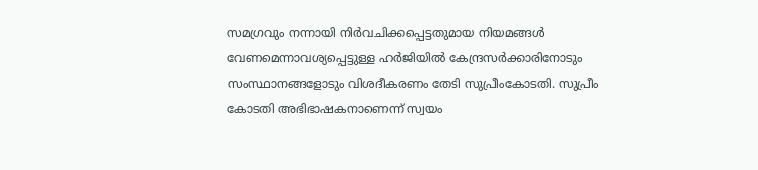സമഗ്രവും നന്നായി നിര്‍വചിക്കപ്പെട്ടതുമായ നിയമങ്ങള്‍ വേണമെന്നാവശ്യപ്പെട്ടുള്ള ഹര്‍ജിയില്‍ കേന്ദ്രസര്‍ക്കാരിനോടും സംസ്ഥാനങ്ങളോടും വിശദീകരണം തേടി സുപ്രീംകോടതി. സുപ്രീം കോടതി അഭിഭാഷകനാണെന്ന് സ്വയം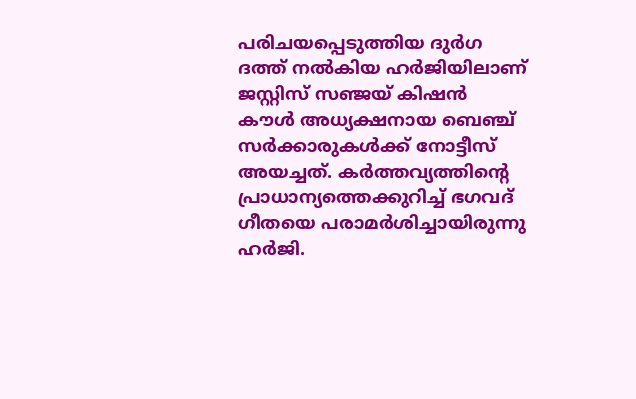പരിചയപ്പെടുത്തിയ ദുര്‍ഗ ദത്ത് നല്‍കിയ ഹര്‍ജിയിലാണ് ജസ്റ്റിസ് സഞ്ജയ് കിഷന്‍ കൗള്‍ അധ്യക്ഷനായ ബെഞ്ച് സര്‍ക്കാരുകള്‍ക്ക് നോട്ടീസ് അയച്ചത്. കര്‍ത്തവ്യത്തിന്റെ പ്രാധാന്യത്തെക്കുറിച്ച് ഭഗവദ് ഗീതയെ പരാമര്‍ശിച്ചായിരുന്നു ഹര്‍ജി.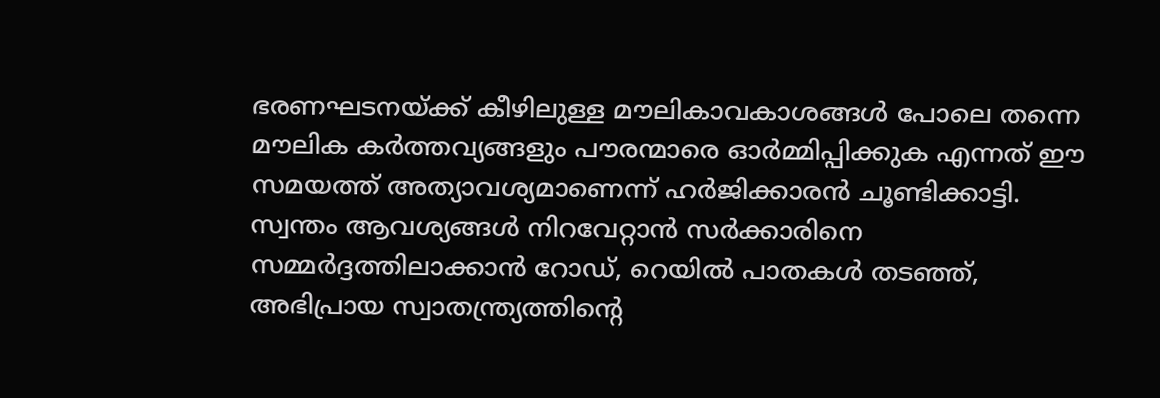ഭരണഘടനയ്ക്ക് കീഴിലുള്ള മൗലികാവകാശങ്ങള്‍ പോലെ തന്നെ മൗലിക കര്‍ത്തവ്യങ്ങളും പൗരന്മാരെ ഓര്‍മ്മിപ്പിക്കുക എന്നത് ഈ സമയത്ത് അത്യാവശ്യമാണെന്ന് ഹര്‍ജിക്കാരന്‍ ചൂണ്ടിക്കാട്ടി. സ്വന്തം ആവശ്യങ്ങള്‍ നിറവേറ്റാന്‍ സര്‍ക്കാരിനെ സമ്മര്‍ദ്ദത്തിലാക്കാന്‍ റോഡ്, റെയില്‍ പാതകള്‍ തടഞ്ഞ്, അഭിപ്രായ സ്വാതന്ത്ര്യത്തിന്റെ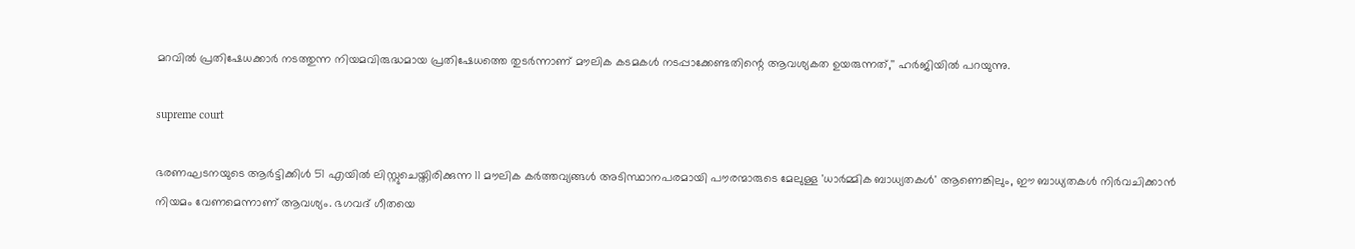മറവില്‍ പ്രതിഷേധക്കാര്‍ നടത്തുന്ന നിയമവിരുദ്ധമായ പ്രതിഷേധത്തെ തുടര്‍ന്നാണ് മൗലിക കടമകള്‍ നടപ്പാക്കേണ്ടതിന്റെ ആവശ്യകത ഉയരുന്നത്,'' ഹര്‍ജിയില്‍ പറയുന്നു.

supreme court

ഭരണഘടനയുടെ ആര്‍ട്ടിക്കിള്‍ 51 എയില്‍ ലിസ്റ്റുചെയ്തിരിക്കുന്ന 11 മൗലിക കര്‍ത്തവ്യങ്ങള്‍ അടിസ്ഥാനപരമായി പൗരന്മാരുടെ മേലുള്ള 'ധാര്‍മ്മിക ബാധ്യതകള്‍' ആണെങ്കിലും, ഈ ബാധ്യതകള്‍ നിര്‍വചിക്കാന്‍ നിയമം വേണമെന്നാണ് ആവശ്യം. ഭഗവദ് ഗീതയെ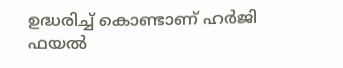ഉദ്ധരിച്ച് കൊണ്ടാണ് ഹര്‍ജി ഫയല്‍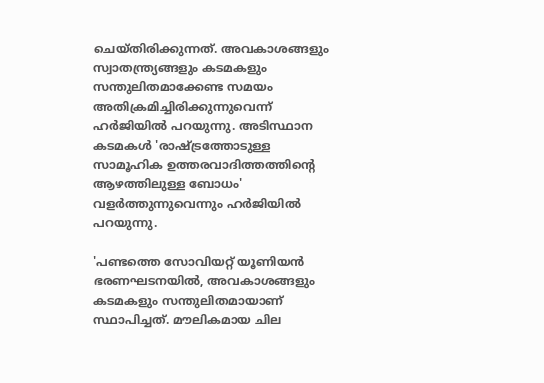ചെയ്തിരിക്കുന്നത്. അവകാശങ്ങളും സ്വാതന്ത്ര്യങ്ങളും കടമകളും സന്തുലിതമാക്കേണ്ട സമയം അതിക്രമിച്ചിരിക്കുന്നുവെന്ന് ഹര്‍ജിയില്‍ പറയുന്നു. അടിസ്ഥാന കടമകള്‍ 'രാഷ്ട്രത്തോടുള്ള സാമൂഹിക ഉത്തരവാദിത്തത്തിന്റെ ആഴത്തിലുള്ള ബോധം' വളര്‍ത്തുന്നുവെന്നും ഹര്‍ജിയില്‍ പറയുന്നു.

'പണ്ടത്തെ സോവിയറ്റ് യൂണിയന്‍ ഭരണഘടനയില്‍, അവകാശങ്ങളും കടമകളും സന്തുലിതമായാണ് സ്ഥാപിച്ചത്. മൗലികമായ ചില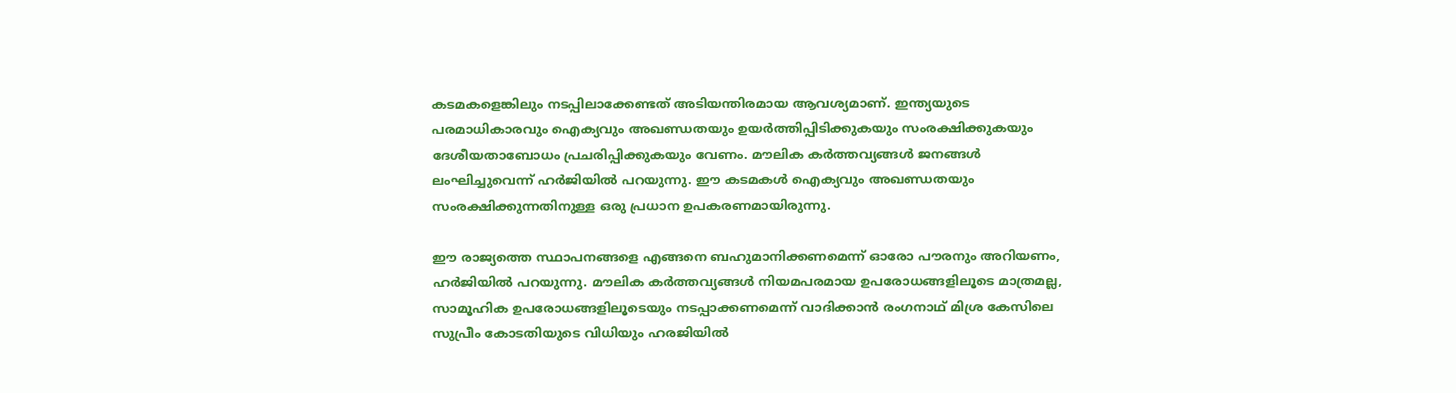കടമകളെങ്കിലും നടപ്പിലാക്കേണ്ടത് അടിയന്തിരമായ ആവശ്യമാണ്. ഇന്ത്യയുടെ പരമാധികാരവും ഐക്യവും അഖണ്ഡതയും ഉയര്‍ത്തിപ്പിടിക്കുകയും സംരക്ഷിക്കുകയും ദേശീയതാബോധം പ്രചരിപ്പിക്കുകയും വേണം. മൗലിക കര്‍ത്തവ്യങ്ങള്‍ ജനങ്ങള്‍ ലംഘിച്ചുവെന്ന് ഹര്‍ജിയില്‍ പറയുന്നു. ഈ കടമകള്‍ ഐക്യവും അഖണ്ഡതയും സംരക്ഷിക്കുന്നതിനുള്ള ഒരു പ്രധാന ഉപകരണമായിരുന്നു.

ഈ രാജ്യത്തെ സ്ഥാപനങ്ങളെ എങ്ങനെ ബഹുമാനിക്കണമെന്ന് ഓരോ പൗരനും അറിയണം, ഹര്‍ജിയില്‍ പറയുന്നു. മൗലിക കര്‍ത്തവ്യങ്ങള്‍ നിയമപരമായ ഉപരോധങ്ങളിലൂടെ മാത്രമല്ല, സാമൂഹിക ഉപരോധങ്ങളിലൂടെയും നടപ്പാക്കണമെന്ന് വാദിക്കാന്‍ രംഗനാഥ് മിശ്ര കേസിലെ സുപ്രീം കോടതിയുടെ വിധിയും ഹരജിയില്‍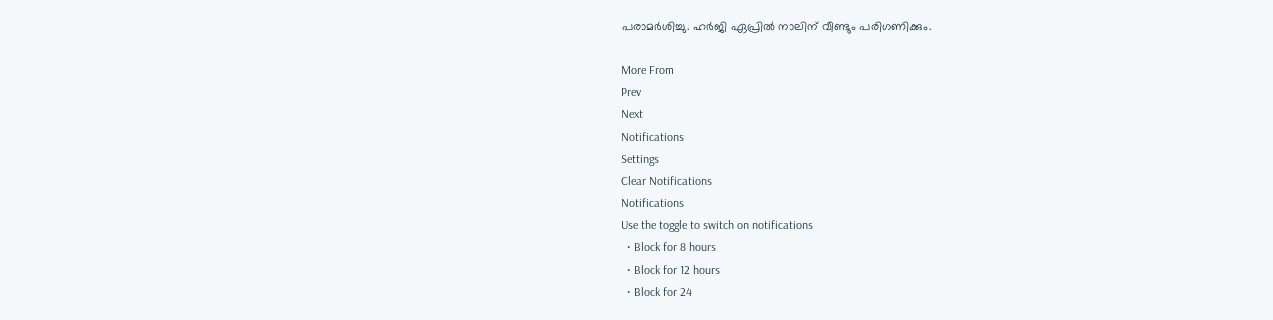പരാമര്‍ശിച്ചു. ഹര്‍ജി ഏപ്രില്‍ നാലിന് വീണ്ടും പരിഗണിക്കും.

More From
Prev
Next
Notifications
Settings
Clear Notifications
Notifications
Use the toggle to switch on notifications
  • Block for 8 hours
  • Block for 12 hours
  • Block for 24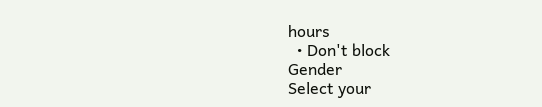hours
  • Don't block
Gender
Select your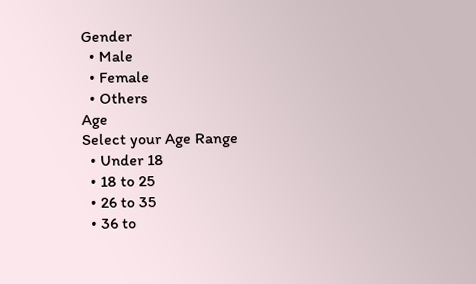Gender
  • Male
  • Female
  • Others
Age
Select your Age Range
  • Under 18
  • 18 to 25
  • 26 to 35
  • 36 to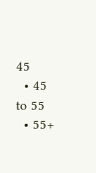45
  • 45 to 55
  • 55+